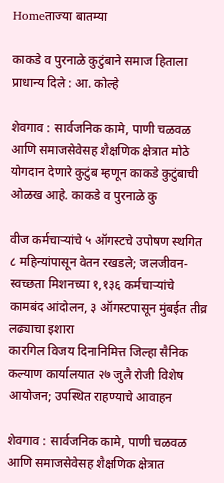Homeताज्या बातम्या

काकडे व पुरनाळे कुटुंबाने समाज हिताला प्राधान्य दिले : आ. कोल्हे

शेवगाव : सार्वजनिक कामे, पाणी चळवळ आणि समाजसेवेसह शैक्षणिक क्षेत्रात मोठे योगदान देणारे कुटुंब म्हणून काकडे कुटुंबाची ओळख आहे. काकडे व पुरनाळे कु

वीज कर्मचाऱ्यांचे ५ ऑगस्टचे उपोषण स्थगित
८ महिन्यांपासून वेतन रखडले; जलजीवन-स्वच्छता मिशनच्या १,१३६ कर्मचार्‍यांचे कामबंद आंदोलन, ३ ऑगस्टपासून मुंबईत तीव्र लढ्याचा इशारा
कारगिल विजय दिनानिमित्त जिल्हा सैनिक कल्याण कार्यालयात २७ जुलै रोजी विशेष आयोजन; उपस्थित राहण्याचे आवाहन

शेवगाव : सार्वजनिक कामे, पाणी चळवळ आणि समाजसेवेसह शैक्षणिक क्षेत्रात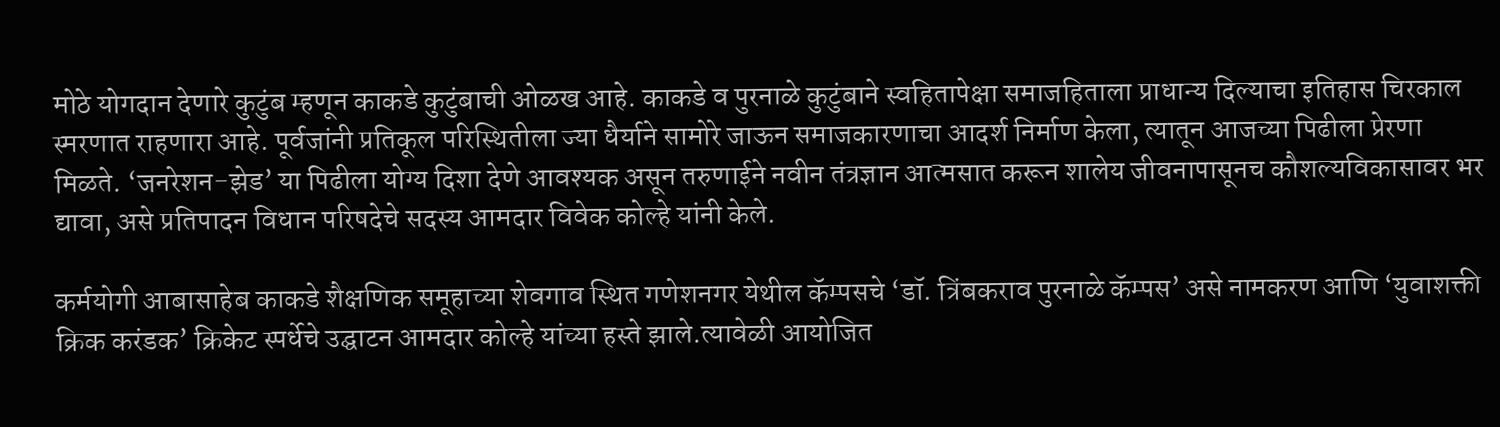मोठे योगदान देणारे कुटुंब म्हणून काकडे कुटुंबाची ओळख आहे. काकडे व पुरनाळे कुटुंबाने स्वहितापेक्षा समाजहिताला प्राधान्य दिल्याचा इतिहास चिरकाल स्मरणात राहणारा आहे. पूर्वजांनी प्रतिकूल परिस्थितीला ज्या धैर्याने सामोरे जाऊन समाजकारणाचा आदर्श निर्माण केला, त्यातून आजच्या पिढीला प्रेरणा मिळते. ‘जनरेशन-झेड’ या पिढीला योग्य दिशा देणे आवश्यक असून तरुणाईने नवीन तंत्रज्ञान आत्मसात करून शालेय जीवनापासूनच कौशल्यविकासावर भर द्यावा, असे प्रतिपादन विधान परिषदेचे सदस्य आमदार विवेक कोल्हे यांनी केले.

कर्मयोगी आबासाहेब काकडे शैक्षणिक समूहाच्या शेवगाव स्थित गणेशनगर येथील कॅम्पसचे ‘डॉ. त्रिंबकराव पुरनाळे कॅम्पस’ असे नामकरण आणि ‘युवाशक्ती क्रिक करंडक’ क्रिकेट स्पर्धेचे उद्घाटन आमदार कोल्हे यांच्या हस्ते झाले.त्यावेळी आयोजित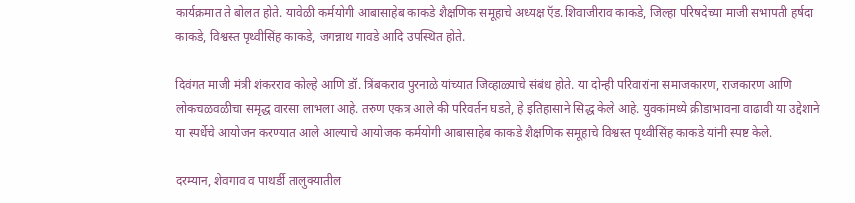कार्यक्रमात ते बोलत होते. यावेळी कर्मयोगी आबासाहेब काकडे शैक्षणिक समूहाचे अध्यक्ष ऍड.शिवाजीराव काकडे, जिल्हा परिषदेच्या माजी सभापती हर्षदा काकडे, विश्वस्त पृथ्वीसिंह काकडे, जगन्नाथ गावडे आदि उपस्थित होते.

दिवंगत माजी मंत्री शंकरराव कोल्हे आणि डॉ. त्रिंबकराव पुरनाळे यांच्यात जिव्हाळ्याचे संबंध होते. या दोन्ही परिवारांना समाजकारण, राजकारण आणि लोकचळवळीचा समृद्ध वारसा लाभला आहे. तरुण एकत्र आले की परिवर्तन घडते, हे इतिहासाने सिद्ध केले आहे. युवकांमध्ये क्रीडाभावना वाढावी या उद्देशाने या स्पर्धेचे आयोजन करण्यात आले आल्याचे आयोजक कर्मयोगी आबासाहेब काकडे शैक्षणिक समूहाचे विश्वस्त पृथ्वीसिंह काकडे यांनी स्पष्ट केले.

दरम्यान, शेवगाव व पाथर्डी तालुक्यातील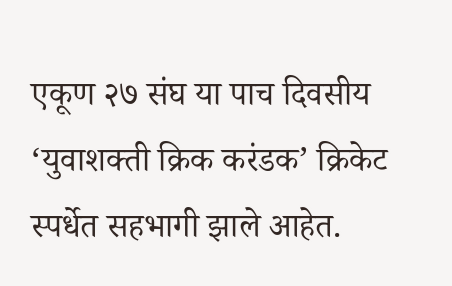एकूण २७ संघ या पाच दिवसीय ‘युवाशक्ती क्रिक करंडक’ क्रिकेट स्पर्धेत सहभागी झाले आहेत.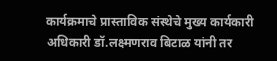कार्यक्रमाचे प्रास्ताविक संस्थेचे मुख्य कार्यकारी अधिकारी डॉ.लक्ष्मणराव बिटाळ यांनी तर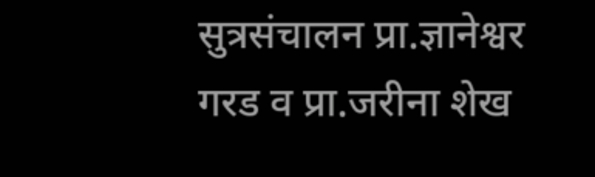सुत्रसंचालन प्रा.ज्ञानेश्वर गरड व प्रा.जरीना शेख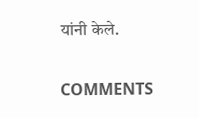यांनी केले.

COMMENTS